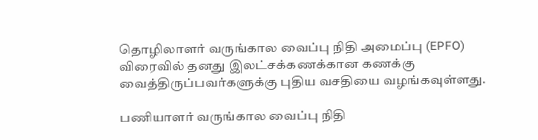தொழிலாளர் வருங்கால வைப்பு நிதி அமைப்பு (EPFO) விரைவில் தனது இலட்சக்கணக்கான கணக்கு வைத்திருப்பவர்களுக்கு புதிய வசதியை வழங்கவுள்ளது.

பணியாளர் வருங்கால வைப்பு நிதி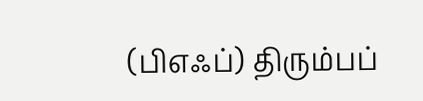(பிஎஃப்) திரும்பப்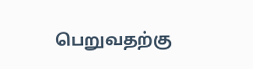பெறுவதற்கு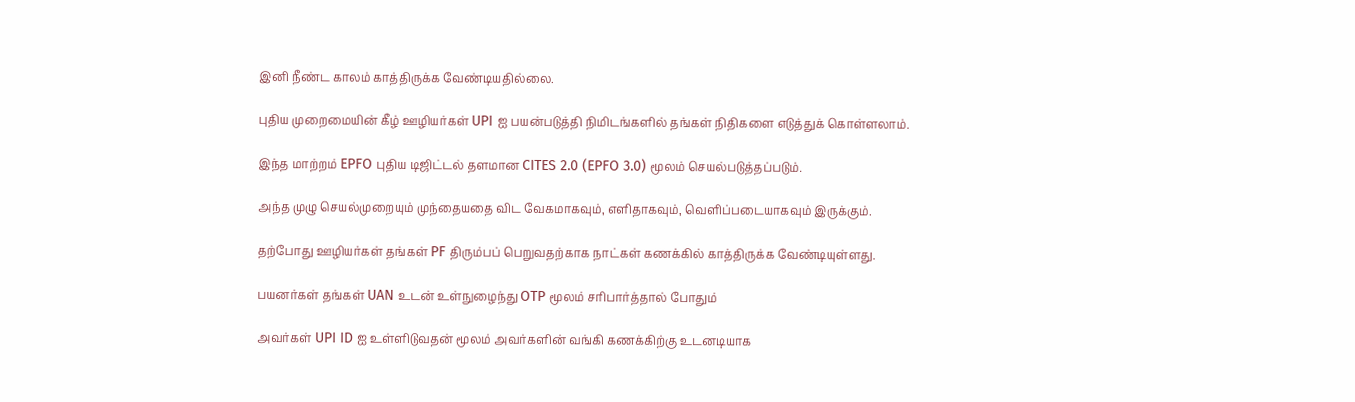இனி நீண்ட காலம் காத்திருக்க வேண்டியதில்லை.

புதிய முறைமையின் கீழ் ஊழியர்கள் UPI ஐ பயன்படுத்தி நிமிடங்களில் தங்கள் நிதிகளை எடுத்துக் கொள்ளலாம்.

இந்த மாற்றம் EPFO புதிய டிஜிட்டல் தளமான CITES 2.0 (EPFO 3.0) மூலம் செயல்படுத்தப்படும்.

அந்த முழு செயல்முறையும் முந்தையதை விட வேகமாகவும், எளிதாகவும், வெளிப்படையாகவும் இருக்கும்.

தற்போது ஊழியர்கள் தங்கள் PF திரும்பப் பெறுவதற்காக நாட்கள் கணக்கில் காத்திருக்க வேண்டியுள்ளது.

பயனர்கள் தங்கள் UAN உடன் உள்நுழைந்து OTP மூலம் சரிபார்த்தால் போதும்

அவர்கள் UPI ID ஐ உள்ளிடுவதன் மூலம் அவர்களின் வங்கி கணக்கிற்கு உடனடியாக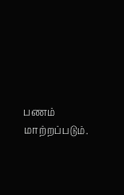பணம் மாற்றப்படும்.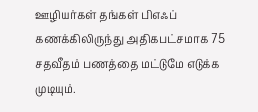ஊழியர்கள் தங்கள் பிஎஃப் கணக்கிலிருந்து அதிகபட்சமாக 75 சதவீதம் பணத்தை மட்டுமே எடுக்க முடியும்.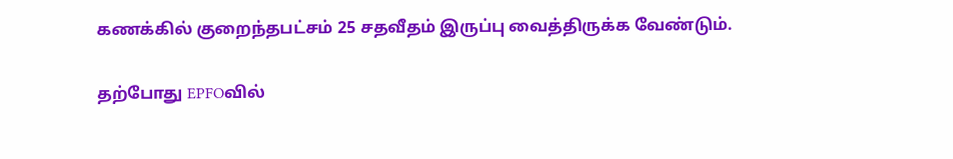கணக்கில் குறைந்தபட்சம் 25 சதவீதம் இருப்பு வைத்திருக்க வேண்டும்.

தற்போது EPFOவில்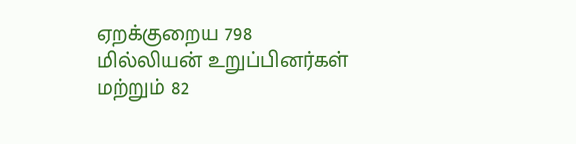ஏறக்குறைய 798 மில்லியன் உறுப்பினர்கள் மற்றும் 82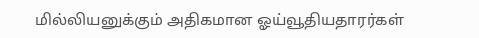மில்லியனுக்கும் அதிகமான ஓய்வூதியதாரர்கள்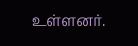உள்ளனர்.